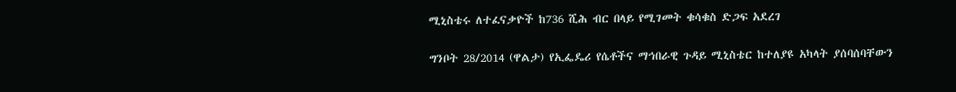ሚኒስቴሩ ለተፈናቃዮች ከ736 ሺሕ ብር በላይ የሚገመት ቁሳቁስ ድጋፍ አደረገ

ግንቦት 28/2014 (ዋልታ) የኢፌዴሪ የሴቶችና ማኅበራዊ ጉዳይ ሚኒስቴር ከተለያዩ አካላት ያሰባሰባቸውን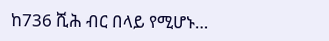ከ736 ሺሕ ብር በላይ የሚሆኑ…